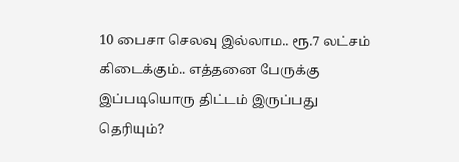10 பைசா செலவு இல்லாம.. ரூ.7 லட்சம் கிடைக்கும்.. எத்தனை பேருக்கு இப்படியொரு திட்டம் இருப்பது தெரியும்?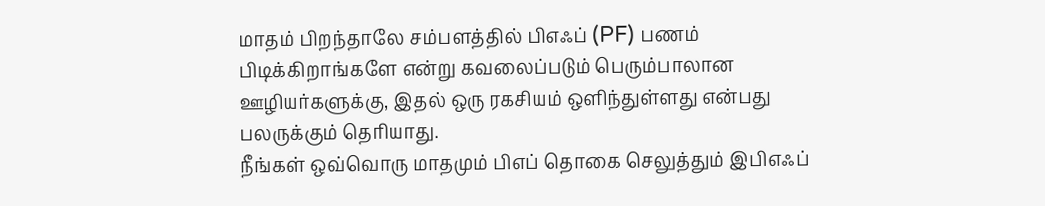மாதம் பிறந்தாலே சம்பளத்தில் பிஎஃப் (PF) பணம் பிடிக்கிறாங்களே என்று கவலைப்படும் பெரும்பாலான ஊழியர்களுக்கு, இதல் ஒரு ரகசியம் ஒளிந்துள்ளது என்பது பலருக்கும் தெரியாது.
நீங்கள் ஒவ்வொரு மாதமும் பிஎப் தொகை செலுத்தும் இபிஎஃப்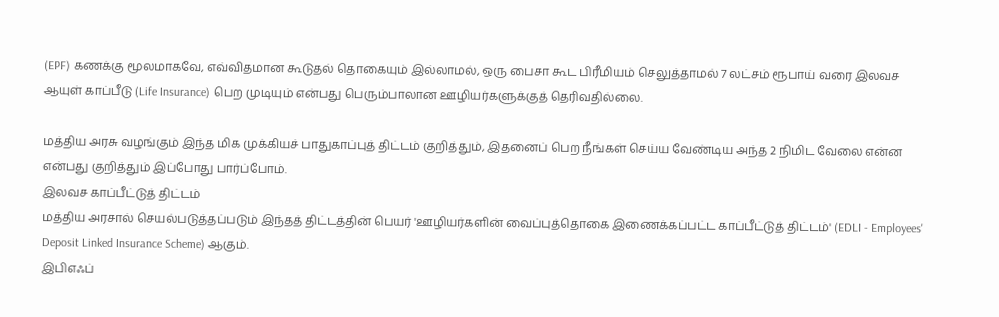(EPF) கணக்கு மூலமாகவே, எவ்விதமான கூடுதல் தொகையும் இல்லாமல், ஒரு பைசா கூட பிரீமியம் செலுத்தாமல் 7 லட்சம் ரூபாய் வரை இலவச ஆயுள் காப்பீடு (Life Insurance) பெற முடியும் என்பது பெரும்பாலான ஊழியர்களுக்குத் தெரிவதில்லை.

மத்திய அரசு வழங்கும் இந்த மிக முக்கியச் பாதுகாப்புத் திட்டம் குறித்தும், இதனைப் பெற நீங்கள் செய்ய வேண்டிய அந்த 2 நிமிட வேலை என்ன என்பது குறித்தும் இப்போது பார்ப்போம்.
இலவச காப்பீட்டுத் திட்டம்
மத்திய அரசால் செயல்படுத்தப்படும் இந்தத் திட்டத்தின் பெயர் 'ஊழியர்களின் வைப்புத்தொகை இணைக்கப்பட்ட காப்பீட்டுத் திட்டம்' (EDLI - Employees' Deposit Linked Insurance Scheme) ஆகும்.
இபிஎஃப்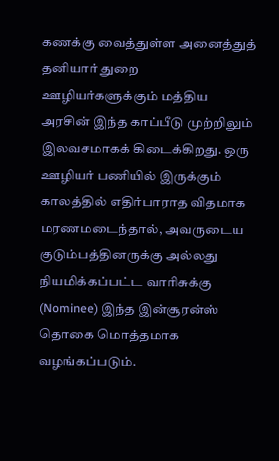கணக்கு வைத்துள்ள அனைத்துத் தனியார் துறை ஊழியர்களுக்கும் மத்திய அரசின் இந்த காப்பீடு முற்றிலும் இலவசமாகக் கிடைக்கிறது. ஒரு ஊழியர் பணியில் இருக்கும் காலத்தில் எதிர்பாராத விதமாக மரணமடைந்தால், அவருடைய குடும்பத்தினருக்கு அல்லது நியமிக்கப்பட்ட வாரிசுக்கு (Nominee) இந்த இன்சூரன்ஸ் தொகை மொத்தமாக வழங்கப்படும்.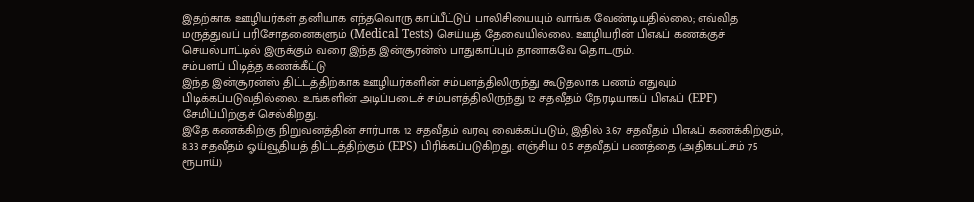இதற்காக ஊழியர்கள் தனியாக எந்தவொரு காப்பீட்டுப் பாலிசியையும் வாங்க வேண்டியதில்லை; எவ்வித மருத்துவப் பரிசோதனைகளும் (Medical Tests) செய்யத் தேவையில்லை. ஊழியரின் பிஎஃப் கணக்குச் செயல்பாட்டில் இருக்கும் வரை இந்த இன்சூரன்ஸ் பாதுகாப்பும் தானாகவே தொடரும்.
சம்பளப் பிடித்த கணக்கீட்டு
இந்த இன்சூரன்ஸ் திட்டத்திற்காக ஊழியர்களின் சம்பளத்திலிருந்து கூடுதலாக பணம் எதுவும் பிடிக்கப்படுவதில்லை. உங்களின் அடிப்படைச் சம்பளத்திலிருந்து 12 சதவீதம் நேரடியாகப் பிஎஃப் (EPF) சேமிப்பிற்குச் செல்கிறது.
இதே கணக்கிற்கு நிறுவனத்தின் சார்பாக 12 சதவீதம் வரவு வைக்கப்படும், இதில் 3.67 சதவீதம் பிஎஃப் கணக்கிற்கும், 8.33 சதவீதம் ஓய்வூதியத் திட்டத்திற்கும் (EPS) பிரிக்கப்படுகிறது. எஞ்சிய 0.5 சதவீதப் பணத்தை (அதிகபட்சம் 75 ரூபாய்)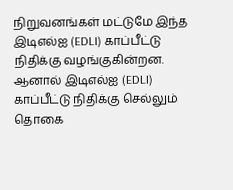நிறுவனங்கள் மட்டுமே இந்த இடிஎல்ஐ (EDLI) காப்பீட்டு நிதிக்கு வழங்குகின்றன. ஆனால் இடிஎல்ஐ (EDLI) காப்பீட்டு நிதிக்கு செல்லும் தொகை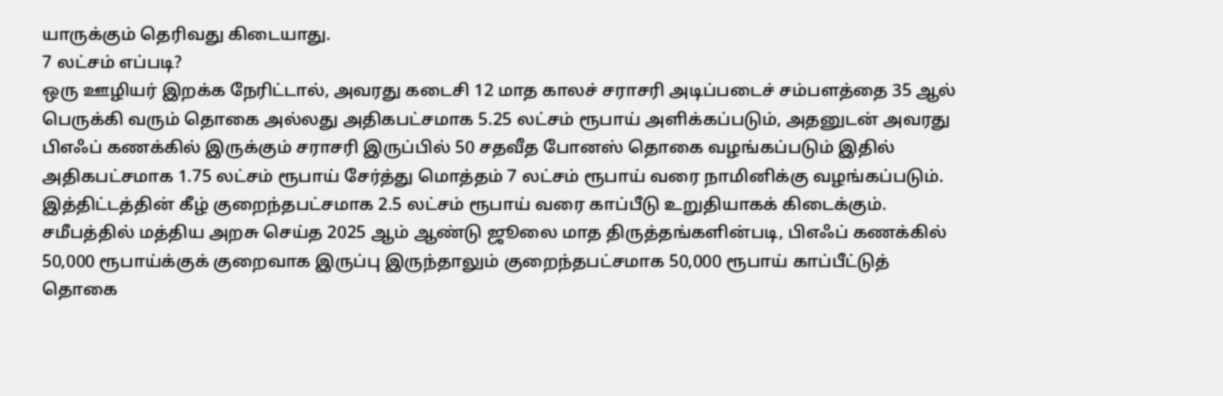யாருக்கும் தெரிவது கிடையாது.
7 லட்சம் எப்படி?
ஒரு ஊழியர் இறக்க நேரிட்டால், அவரது கடைசி 12 மாத காலச் சராசரி அடிப்படைச் சம்பளத்தை 35 ஆல் பெருக்கி வரும் தொகை அல்லது அதிகபட்சமாக 5.25 லட்சம் ரூபாய் அளிக்கப்படும், அதனுடன் அவரது பிஎஃப் கணக்கில் இருக்கும் சராசரி இருப்பில் 50 சதவீத போனஸ் தொகை வழங்கப்படும் இதில் அதிகபட்சமாக 1.75 லட்சம் ரூபாய் சேர்த்து மொத்தம் 7 லட்சம் ரூபாய் வரை நாமினிக்கு வழங்கப்படும்.
இத்திட்டத்தின் கீழ் குறைந்தபட்சமாக 2.5 லட்சம் ரூபாய் வரை காப்பீடு உறுதியாகக் கிடைக்கும். சமீபத்தில் மத்திய அறசு செய்த 2025 ஆம் ஆண்டு ஜூலை மாத திருத்தங்களின்படி, பிஎஃப் கணக்கில் 50,000 ரூபாய்க்குக் குறைவாக இருப்பு இருந்தாலும் குறைந்தபட்சமாக 50,000 ரூபாய் காப்பீட்டுத் தொகை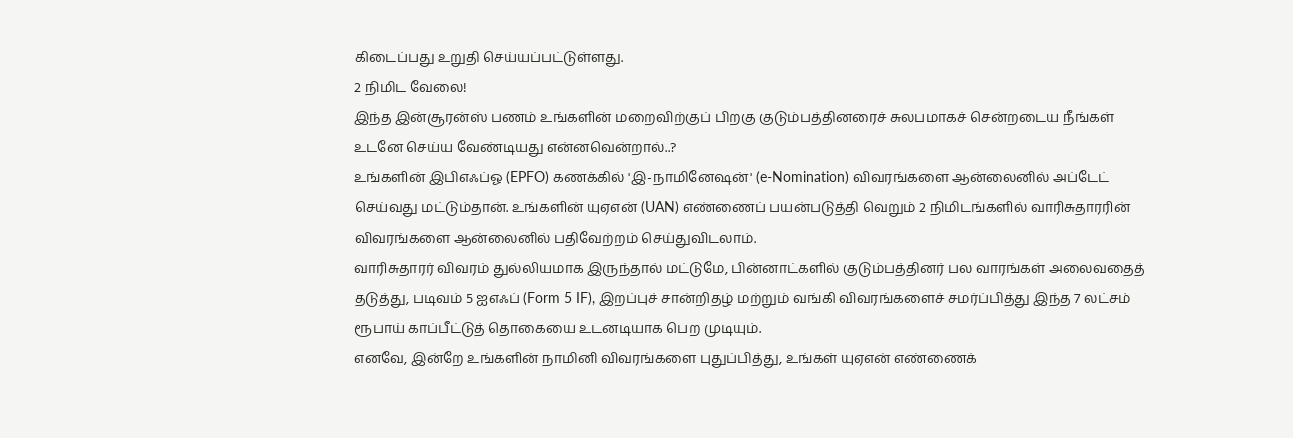கிடைப்பது உறுதி செய்யப்பட்டுள்ளது.
2 நிமிட வேலை!
இந்த இன்சூரன்ஸ் பணம் உங்களின் மறைவிற்குப் பிறகு குடும்பத்தினரைச் சுலபமாகச் சென்றடைய நீங்கள் உடனே செய்ய வேண்டியது என்னவென்றால்..?
உங்களின் இபிஎஃப்ஓ (EPFO) கணக்கில் 'இ-நாமினேஷன்' (e-Nomination) விவரங்களை ஆன்லைனில் அப்டேட் செய்வது மட்டும்தான். உங்களின் யுஏஎன் (UAN) எண்ணைப் பயன்படுத்தி வெறும் 2 நிமிடங்களில் வாரிசுதாரரின் விவரங்களை ஆன்லைனில் பதிவேற்றம் செய்துவிடலாம்.
வாரிசுதாரர் விவரம் துல்லியமாக இருந்தால் மட்டுமே, பின்னாட்களில் குடும்பத்தினர் பல வாரங்கள் அலைவதைத் தடுத்து, படிவம் 5 ஐஎஃப் (Form 5 IF), இறப்புச் சான்றிதழ் மற்றும் வங்கி விவரங்களைச் சமர்ப்பித்து இந்த 7 லட்சம் ரூபாய் காப்பீட்டுத் தொகையை உடனடியாக பெற முடியும்.
எனவே, இன்றே உங்களின் நாமினி விவரங்களை புதுப்பித்து, உங்கள் யுஏஎன் எண்ணைக்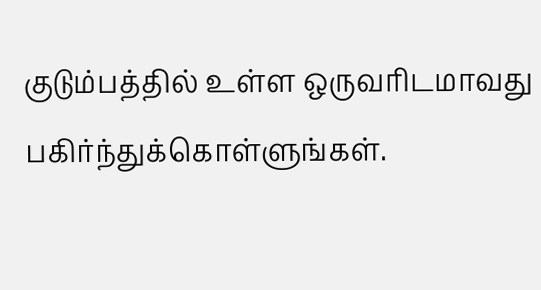குடும்பத்தில் உள்ள ஒருவரிடமாவது பகிர்ந்துக்கொள்ளுங்கள்.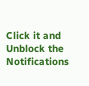Click it and Unblock the Notifications